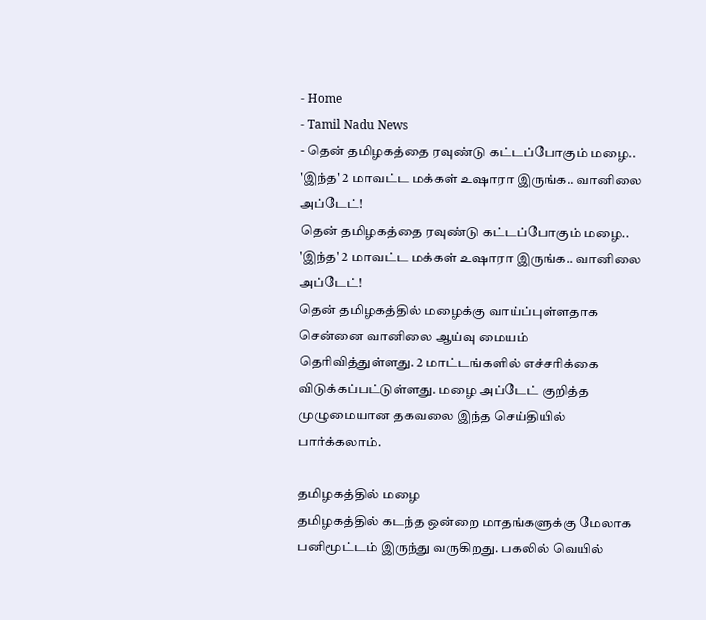- Home
- Tamil Nadu News
- தென் தமிழகத்தை ரவுண்டு கட்டப்போகும் மழை.. 'இந்த' 2 மாவட்ட மக்கள் உஷாரா இருங்க.. வானிலை அப்டேட்!
தென் தமிழகத்தை ரவுண்டு கட்டப்போகும் மழை.. 'இந்த' 2 மாவட்ட மக்கள் உஷாரா இருங்க.. வானிலை அப்டேட்!
தென் தமிழகத்தில் மழைக்கு வாய்ப்புள்ளதாக சென்னை வானிலை ஆய்வு மையம் தெரிவித்துள்ளது. 2 மாட்டங்களில் எச்சரிக்கை விடுக்கப்பட்டுள்ளது. மழை அப்டேட் குறித்த முழுமையான தகவலை இந்த செய்தியில் பார்க்கலாம்.

தமிழகத்தில் மழை
தமிழகத்தில் கடந்த ஒன்றை மாதங்களுக்கு மேலாக பனிமூட்டம் இருந்து வருகிறது. பகலில் வெயில்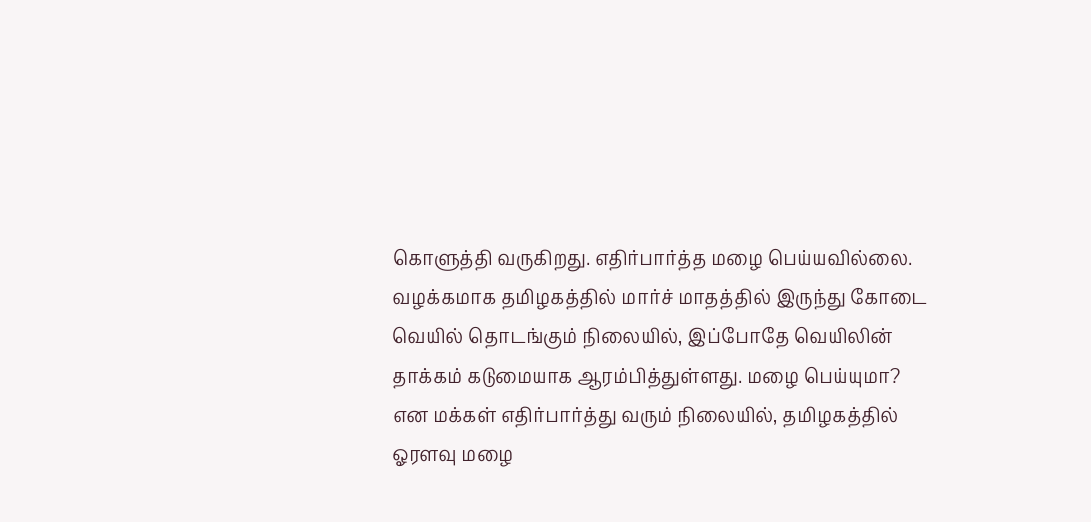கொளுத்தி வருகிறது. எதிர்பார்த்த மழை பெய்யவில்லை. வழக்கமாக தமிழகத்தில் மார்ச் மாதத்தில் இருந்து கோடை வெயில் தொடங்கும் நிலையில், இப்போதே வெயிலின் தாக்கம் கடுமையாக ஆரம்பித்துள்ளது. மழை பெய்யுமா? என மக்கள் எதிர்பார்த்து வரும் நிலையில், தமிழகத்தில் ஓரளவு மழை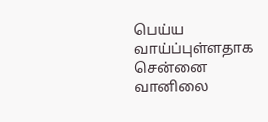பெய்ய வாய்ப்புள்ளதாக சென்னை வானிலை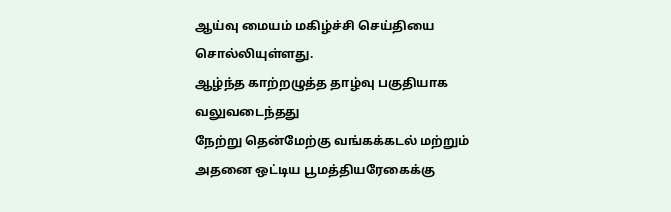ஆய்வு மையம் மகிழ்ச்சி செய்தியை சொல்லியுள்ளது.
ஆழ்ந்த காற்றழுத்த தாழ்வு பகுதியாக வலுவடைந்தது
நேற்று தென்மேற்கு வங்கக்கடல் மற்றும் அதனை ஒட்டிய பூமத்தியரேகைக்கு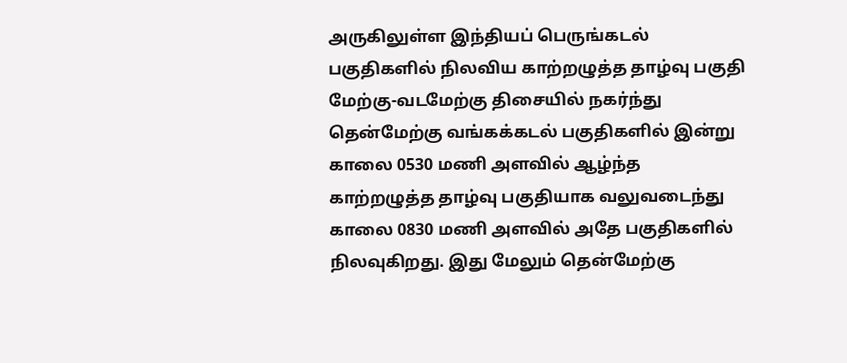அருகிலுள்ள இந்தியப் பெருங்கடல் பகுதிகளில் நிலவிய காற்றழுத்த தாழ்வு பகுதி மேற்கு-வடமேற்கு திசையில் நகர்ந்து தென்மேற்கு வங்கக்கடல் பகுதிகளில் இன்று காலை 0530 மணி அளவில் ஆழ்ந்த காற்றழுத்த தாழ்வு பகுதியாக வலுவடைந்து காலை 0830 மணி அளவில் அதே பகுதிகளில் நிலவுகிறது. இது மேலும் தென்மேற்கு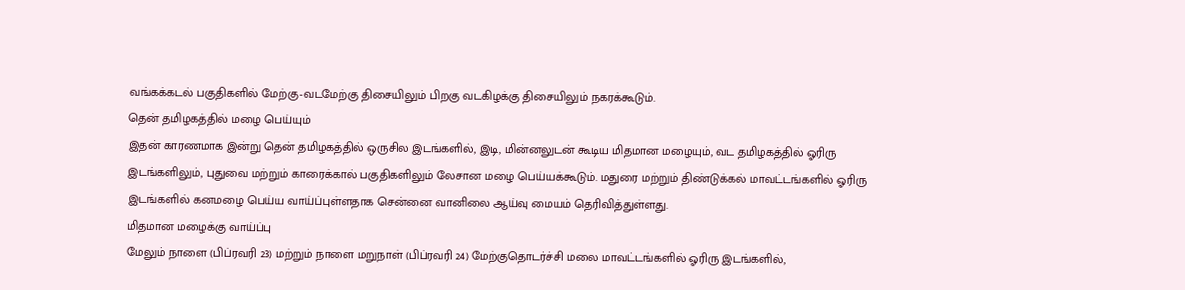வங்கக்கடல் பகுதிகளில் மேற்கு-வடமேற்கு திசையிலும் பிறகு வடகிழக்கு திசையிலும் நகரக்கூடும்.
தென் தமிழகத்தில் மழை பெய்யும்
இதன் காரணமாக இன்று தென் தமிழகத்தில் ஒருசில இடங்களில், இடி, மின்னலுடன் கூடிய மிதமான மழையும், வட தமிழகத்தில் ஓரிரு இடங்களிலும், புதுவை மற்றும் காரைக்கால் பகுதிகளிலும் லேசான மழை பெய்யக்கூடும். மதுரை மற்றும் திண்டுக்கல் மாவட்டங்களில் ஓரிரு இடங்களில் கனமழை பெய்ய வாய்ப்புள்ளதாக சென்னை வானிலை ஆய்வு மையம் தெரிவித்துள்ளது.
மிதமான மழைக்கு வாய்ப்பு
மேலும் நாளை (பிப்ரவரி 23) மற்றும் நாளை மறுநாள் (பிப்ரவரி 24) மேற்குதொடர்ச்சி மலை மாவட்டங்களில் ஓரிரு இடங்களில்,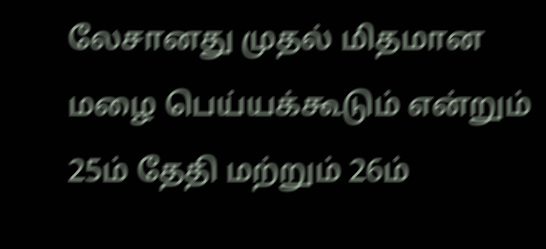லேசானது முதல் மிதமான மழை பெய்யக்கூடும் என்றும் 25ம் தேதி மற்றும் 26ம்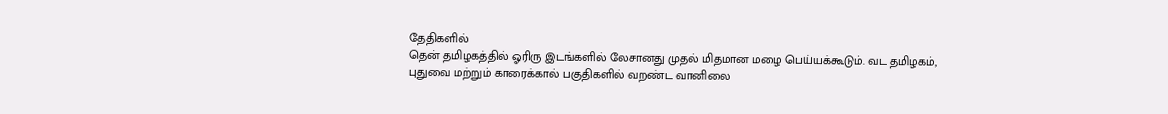தேதிகளில்
தென் தமிழகத்தில் ஓரிரு இடங்களில் லேசானது முதல் மிதமான மழை பெய்யக்கூடும். வட தமிழகம், புதுவை மற்றும் காரைக்கால் பகுதிகளில் வறண்ட வானிலை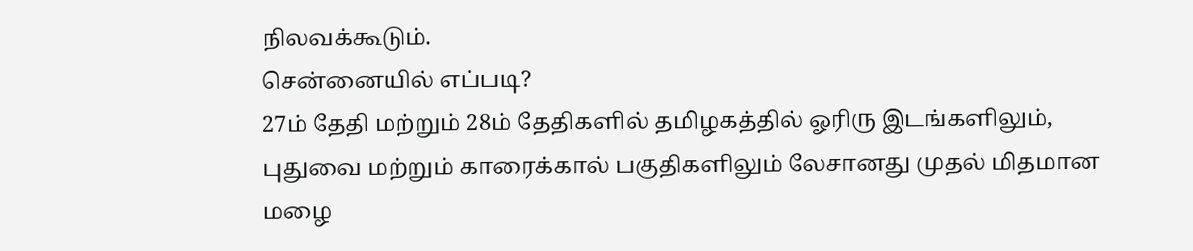நிலவக்கூடும்.
சென்னையில் எப்படி?
27ம் தேதி மற்றும் 28ம் தேதிகளில் தமிழகத்தில் ஓரிரு இடங்களிலும், புதுவை மற்றும் காரைக்கால் பகுதிகளிலும் லேசானது முதல் மிதமான மழை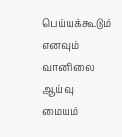பெய்யக்கூடும் எனவும் வானிலை ஆய்வு மையம்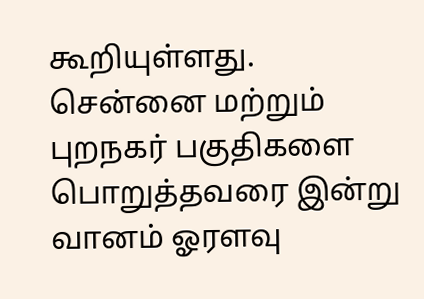கூறியுள்ளது. சென்னை மற்றும் புறநகர் பகுதிகளை பொறுத்தவரை இன்று வானம் ஓரளவு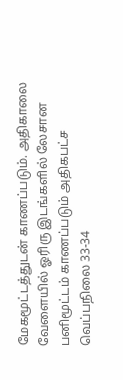மேகமூட்டத்துடன் காணப்படும். அதிகாலை வேளையில் ஓரிரு இடங்களில் லேசான பனிமூட்டம் காணப்படும் அதிகபட்ச வெப்பநிலை 33-34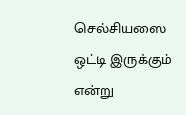செல்சியஸை ஒட்டி இருக்கும் என்று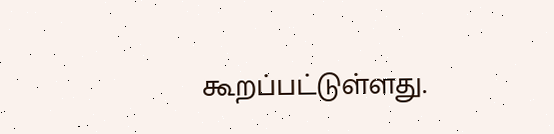கூறப்பட்டுள்ளது.